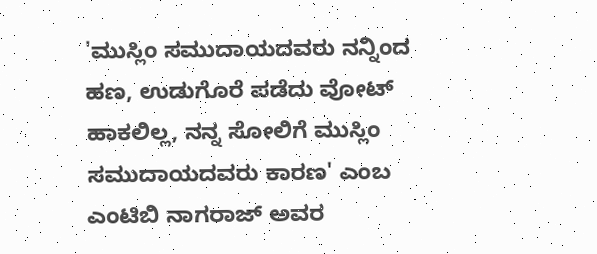'ಮುಸ್ಲಿಂ ಸಮುದಾಯದವರು ನನ್ನಿಂದ ಹಣ, ಉಡುಗೊರೆ ಪಡೆದು ವೋಟ್ ಹಾಕಲಿಲ್ಲ, ನನ್ನ ಸೋಲಿಗೆ ಮುಸ್ಲಿಂ ಸಮುದಾಯದವರು ಕಾರಣ' ಎಂಬ ಎಂಟಿಬಿ ನಾಗರಾಜ್ ಅವರ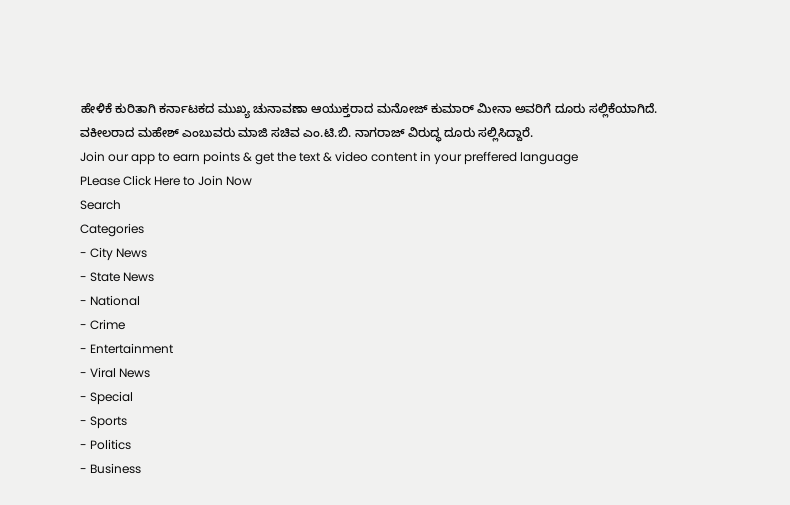ಹೇಳಿಕೆ ಕುರಿತಾಗಿ ಕರ್ನಾಟಕದ ಮುಖ್ಯ ಚುನಾವಣಾ ಆಯುಕ್ತರಾದ ಮನೋಜ್ ಕುಮಾರ್ ಮೀನಾ ಅವರಿಗೆ ದೂರು ಸಲ್ಲಿಕೆಯಾಗಿದೆ. ವಕೀಲರಾದ ಮಹೇಶ್ ಎಂಬುವರು ಮಾಜಿ ಸಚಿವ ಎಂ.ಟಿ.ಬಿ. ನಾಗರಾಜ್ ವಿರುದ್ಧ ದೂರು ಸಲ್ಲಿಸಿದ್ದಾರೆ.
Join our app to earn points & get the text & video content in your preffered language
PLease Click Here to Join Now
Search
Categories
- City News
- State News
- National
- Crime
- Entertainment
- Viral News
- Special
- Sports
- Politics
- Business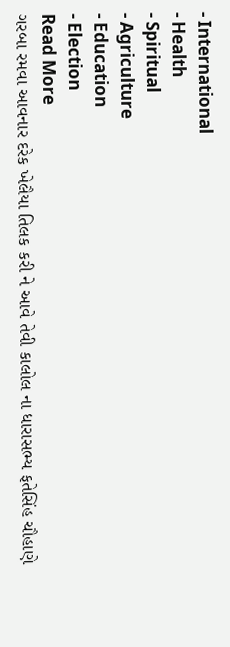- International
- Health
- Spiritual
- Agriculture
- Education
- Election
Read More
ગરબા રમવા આવનાર દરેક ખેલૈયા તિલક કરી ને આવે તેવી કાલોલ ના ધારાસભ્ય ફતેસિંહ ચૌહાણે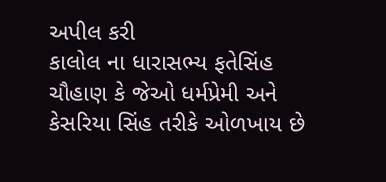અપીલ કરી
કાલોલ ના ધારાસભ્ય ફતેસિંહ ચૌહાણ કે જેઓ ધર્મપ્રેમી અને કેસરિયા સિંહ તરીકે ઓળખાય છે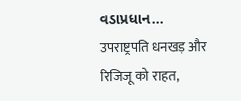વડાપ્રધાન...
उपराष्ट्रपति धनखड़ और रिजिजू को राहत,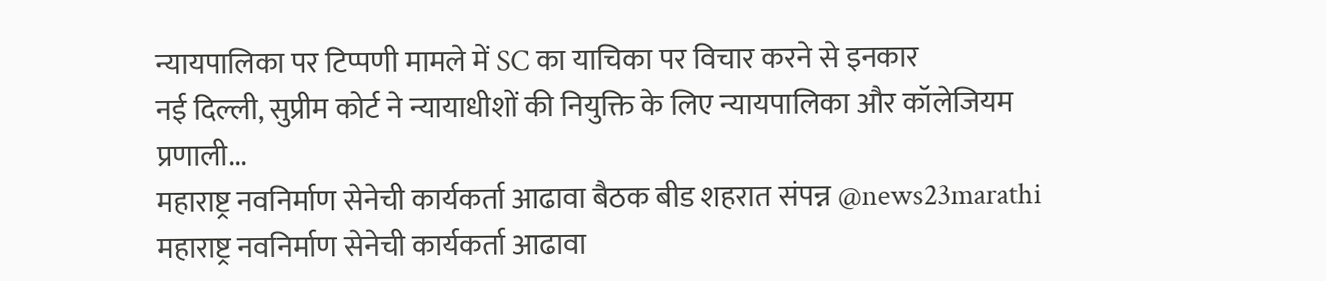न्यायपालिका पर टिप्पणी मामले में SC का याचिका पर विचार करने से इनकार
नई दिल्ली, सुप्रीम कोर्ट ने न्यायाधीशों की नियुक्ति के लिए न्यायपालिका और कॉलेजियम प्रणाली...
महाराष्ट्र नवनिर्माण सेनेची कार्यकर्ता आढावा बैठक बीड शहरात संपन्न @news23marathi
महाराष्ट्र नवनिर्माण सेनेची कार्यकर्ता आढावा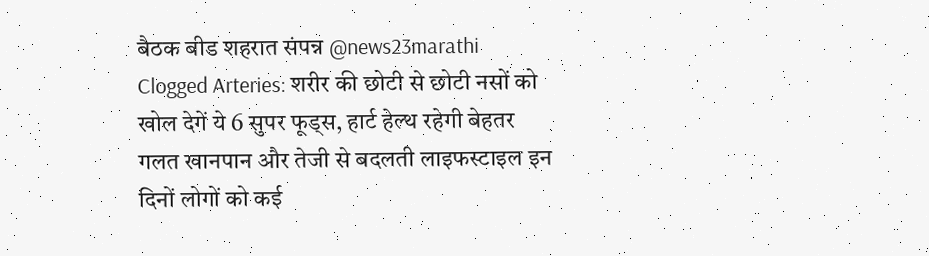बैठक बीड शहरात संपन्न @news23marathi
Clogged Arteries: शरीर की छोटी से छोटी नसों को खोल देगें ये 6 सुपर फूड्स, हार्ट हेल्थ रहेगी बेहतर
गलत खानपान और तेजी से बदलती लाइफस्टाइल इन दिनों लोगों को कई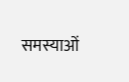समस्याओं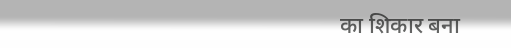का शिकार बना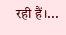रही हैं।...